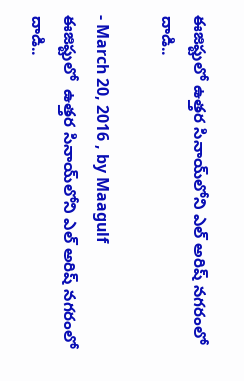ఈజిప్టులో ఉత్తర సినాయ్‌లోని ఎల్‌ అరిష్‌ నగరంలో దాడి..

- March 20, 2016 , by Maagulf
ఈజిప్టులో  ఉత్తర సినాయ్‌లోని ఎల్‌ అరిష్‌ నగరంలో  దాడి..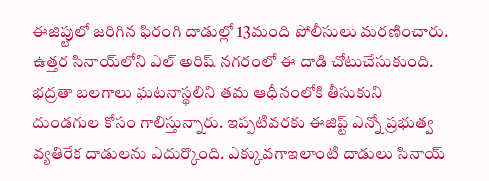ఈజిప్టులో జరిగిన ఫిరంగి దాడుల్లో 13మంది పోలీసులు మరణించారు. ఉత్తర సినాయ్‌లోని ఎల్‌ అరిష్‌ నగరంలో ఈ దాడి చోటుచేసుకుంది. భద్రతా బలగాలు ఘటనాస్థలిని తమ ఆధీనంలోకి తీసుకుని దుండగుల కోసం గాలిస్తున్నారు. ఇప్పటివరకు ఈజిప్ట్‌ ఎన్నో ప్రభుత్వ వ్యతిరేక దాడులను ఎదుర్కొంది. ఎక్కువగాఇలాంటి దాడులు సినాయ్‌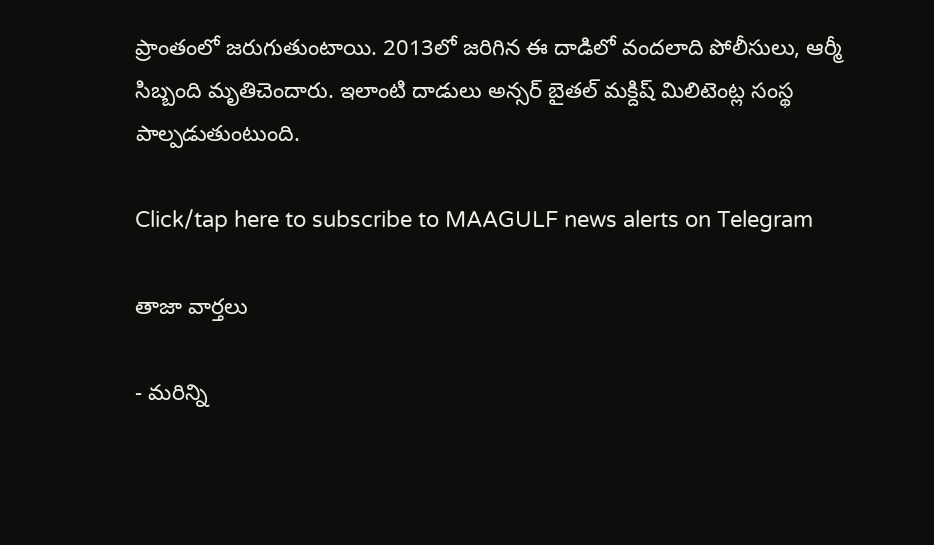ప్రాంతంలో జరుగుతుంటాయి. 2013లో జరిగిన ఈ దాడిలో వందలాది పోలీసులు, ఆర్మీ సిబ్బంది మృతిచెందారు. ఇలాంటి దాడులు అన్సర్‌ బైతల్‌ మక్దిష్‌ మిలిటెంట్ల సంస్థ పాల్పడుతుంటుంది.

Click/tap here to subscribe to MAAGULF news alerts on Telegram

తాజా వార్తలు

- మరిన్ని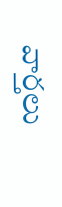వార్తలు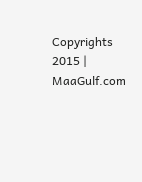Copyrights 2015 | MaaGulf.com